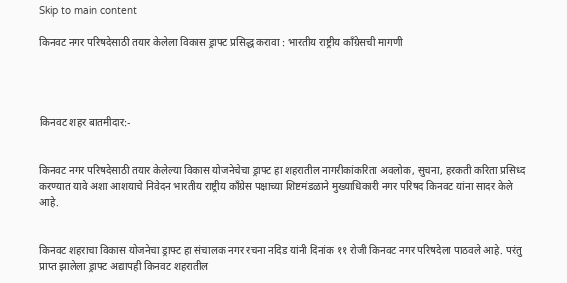Skip to main content

किनवट नगर परिषदेसाठी तयार केलेला विकास ड्राफ्ट प्रसिद्ध करावा : भारतीय राष्ट्रीय काँग्रेसची मागणी




किनवट शहर बातमीदार:-


किनवट नगर परिषदेसाठी तयार केलेल्या विकास योजनेचेचा ड्राफ्ट हा शहरातील नागरीकांकरिता अवलोक, सुचना, हरकती करिता प्रसिध्द करण्यात यावे अशा आशयाचे निवेदन भारतीय राष्ट्रीय कॉंग्रेस पक्षाच्या शिष्टमंडळाने मुख्याधिकारी नगर परिषद किनवट यांना सादर केले आहे.


किनवट शहराचा विकास योजनेचा ड्राफ्ट हा संचालक नगर रचना नदिड यांनी दिनांक ११ रोजी किनवट नगर परिषदेला पाठवले आहे. परंतु प्राप्त झालेला ड्राफ्ट अद्यापही किनवट शहरातील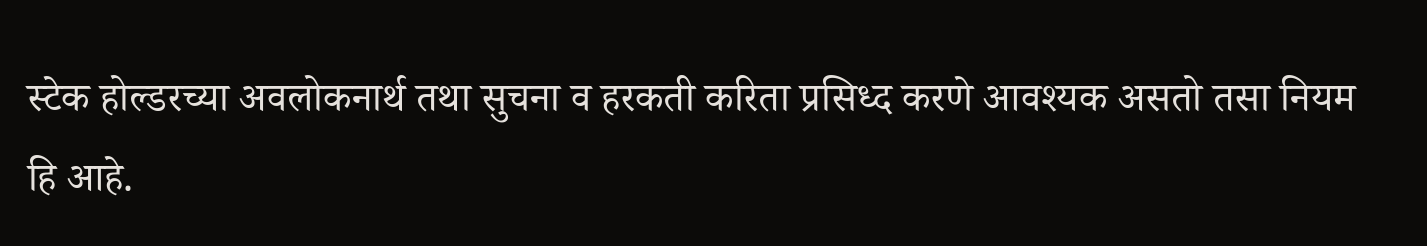स्टेक होल्डरच्या अवलोकनार्थ तथा सुचना व हरकती करिता प्रसिध्द करणे आवश्यक असतो तसा नियम हि आहे.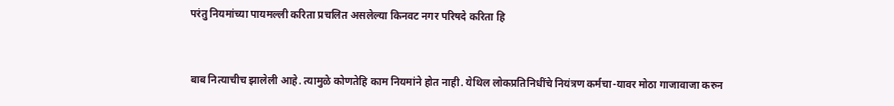परंतु नियमांच्या पायमल्ली करिता प्रचलित असलेल्या किनवट नगर परिषदे करिता हि


बाब नित्याचीच झालेली आहे. त्यामुळे कोणतेहि काम नियमांने होत नाही. येथिल लोकप्रतिनिधींचे नियंत्रण कर्मचा-यावर मोठा गाजावाजा करुन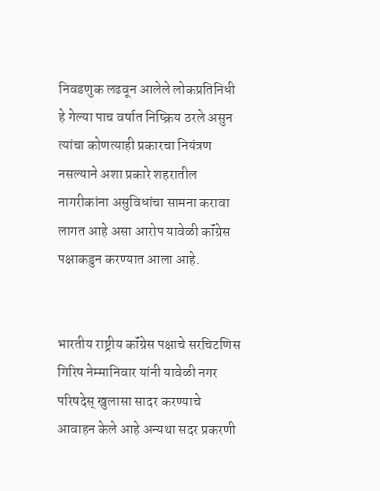निवडणुक लढवून आलेले लोकप्रतिनिधी हे गेल्या पाच वर्षात निष्क्रिय ठरले असुन त्यांचा कोणत्याही प्रकारचा नियंत्रण नसल्याने अशा प्रकारे शहरातील नागरीकांना असुविधांचा सामना करावा लागत आहे असा आरोप यावेळी कॉंग्रेस पक्षाकडुन करण्यात आला आहे.


भारतीय राष्ट्रीय कॉंग्रेस पक्षाचे सरचिटणिस गिरिष नेम्मानिवार यांनी यावेळी नगर परिषदेस् खुलासा सादर करण्याचे आवाहन केले आहे अन्यथा सदर प्रकरणी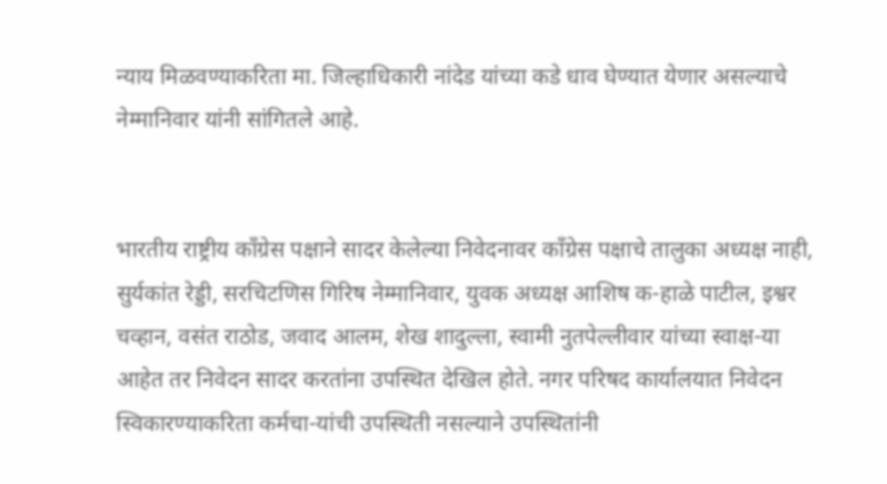न्याय मिळवण्याकरिता मा. जिल्हाधिकारी नांदेड यांच्या कडे धाव घेण्यात येणार असल्याचे नेम्मानिवार यांनी सांगितले आहे.


भारतीय राष्ट्रीय काँग्रेस पक्षाने सादर केलेल्या निवेदनावर कॉंग्रेस पक्षाचे तालुका अध्यक्ष नाही, सुर्यकांत रेड्डी, सरचिटणिस गिरिष नेम्मानिवार, युवक अध्यक्ष आशिष क-हाळे पाटील, इश्वर चव्हान, वसंत राठोड, जवाद आलम, शेख शादुल्ला, स्वामी नुतपेल्लीवार यांच्या स्वाक्ष-या आहेत तर निवेदन सादर करतांना उपस्थित देखिल होते. नगर परिषद कार्यालयात निवेदन स्विकारण्याकरिता कर्मचा-यांची उपस्थिती नसल्याने उपस्थितांनी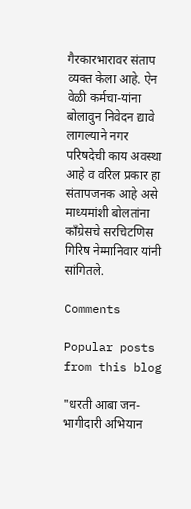गैरकारभारावर संताप व्यक्त केला आहे. ऐन वेळी कर्मचा-यांना बोलावुन निवेदन द्यावे लागल्याने नगर परिषदेची काय अवस्था आहे व वरिल प्रकार हा संतापजनक आहे असे माध्यमांशी बोलतांना कॉंग्रेसचे सरचिटणिस गिरिष नेम्मानिवार यांनी सांगितले.

Comments

Popular posts from this blog

"धरती आबा जन-भागीदारी अभियान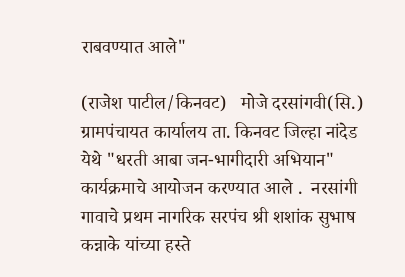राबवण्यात आले"

(राजेश पाटील/किनवट)   मोजे दरसांगवी(सि.)       ग्रामपंचायत कार्यालय ता. किनवट जिल्हा नांदेड    येथे "धरती आबा जन-भागीदारी अभियान"  कार्यक्रमाचे आयोजन करण्यात आले .  नरसांगी गावाचे प्रथम नागरिक सरपंच श्री शशांक सुभाष कन्नाके यांच्या हस्ते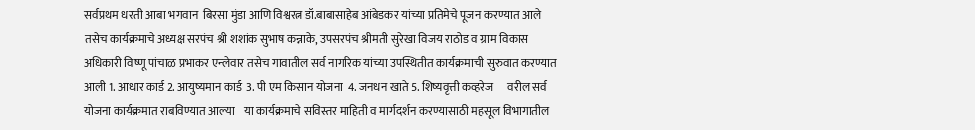सर्वप्रथम धरती आबा भगवान  बिरसा मुंडा आणि विश्वरत्न डॉ.बाबासाहेब आंबेडकर यांच्या प्रतिमेचे पूजन करण्यात आले    तसेच कार्यक्रमाचे अध्यक्ष सरपंच श्री शशांक सुभाष कन्नाके, उपसरपंच श्रीमती सुरेखा विजय राठोड व ग्राम विकास अधिकारी विष्णू पांचाळ प्रभाकर एन्लेवार तसेच गावातील सर्व नागरिक यांच्या उपस्थितीत कार्यक्रमाची सुरुवात करण्यात आली 1. आधार कार्ड 2. आयुष्यमान कार्ड  3. पी एम किसान योजना  4. जनधन खाते 5. शिष्यवृत्ती कव्हरेज      वरील सर्व योजना कार्यक्रमात राबविण्यात आल्या    या कार्यक्रमाचे सविस्तर माहिती व मार्गदर्शन करण्यासाठी महसूल विभागातील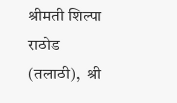श्रीमती शिल्पा राठोड (तलाठी),  श्री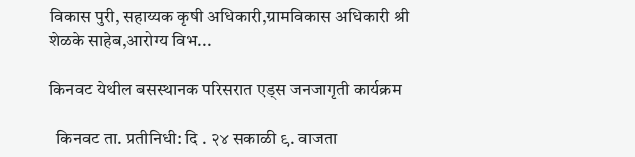विकास पुरी, सहाय्यक कृषी अधिकारी,ग्रामविकास अधिकारी श्री शेळके साहेब,आरोग्य विभ...

किनवट येथील बसस्थानक परिसरात एड्स जनजागृती कार्यक्रम

  किनवट ता. प्रतीनिधी: दि . २४ सकाळी ९. वाजता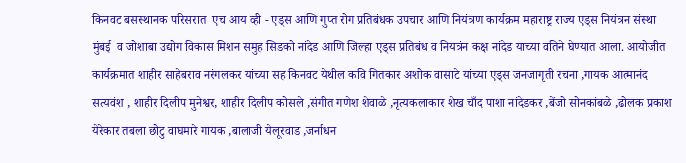किनवट बसस्थानक परिसरात  एच आय व्ही - एड्स आणि गुप्त रोग प्रतिबंधक उपचार आणि नियंत्रण कार्यक्रम महाराष्ट्र राज्य एड्स नियंत्रन संस्था मुंबई  व जोशाबा उद्योग विकास मिशन समुह सिडको नांदेड आणि जिल्हा एड्स प्रतिबंध व नियत्रंन कक्ष नांदेड याच्या वतिने घेण्यात आला. आयोजीत कार्यक्रमात शाहीर साहेबराव नरंगलकर यांच्या सह किनवट येथील कवि गितकार अशोक वासाटे यांच्या एड्स जनजागृती रचना ,गायक आत्मानंद सत्यवंश , शाहीर दिलीप मुनेश्वर, शाहीर दिलीप कोसले ,संगीत गणेश शेवाळे ,नृत्यकलाकार शेख चाँद पाशा नांदेडकर ,बेंजो सोनकांबळे ,ढोलक प्रकाश येरेकार तबला छोटु वाघमारे गायक ,बालाजी येलूरवाड ,जर्नाधन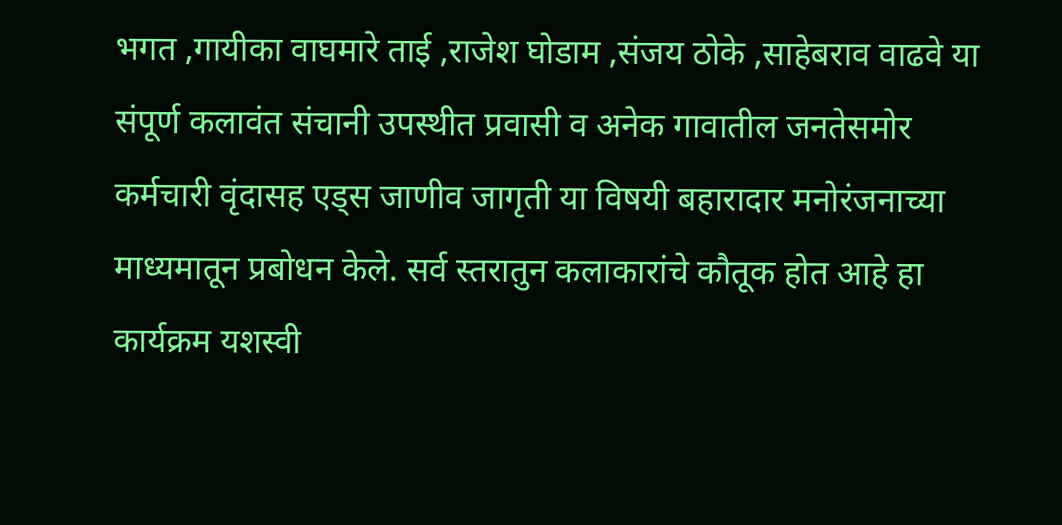भगत ,गायीका वाघमारे ताई ,राजेश घोडाम ,संजय ठोके ,साहेबराव वाढवे या संपूर्ण कलावंत संचानी उपस्थीत प्रवासी व अनेक गावातील जनतेसमोर कर्मचारी वृंदासह एड्स जाणीव जागृती या विषयी बहारादार मनोरंजनाच्या माध्यमातून प्रबोधन केले. सर्व स्तरातुन कलाकारांचे कौतूक होत आहे हा कार्यक्रम यशस्वी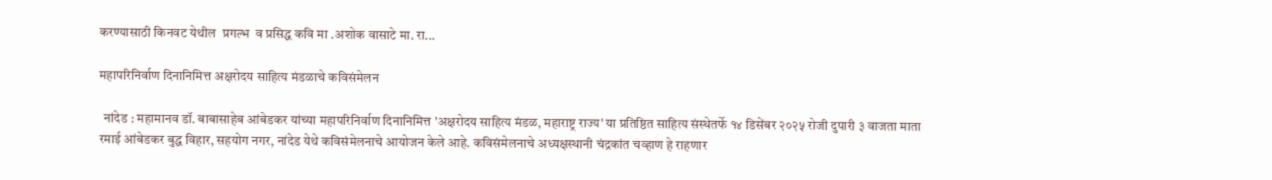करण्यासाठी किनवट येथील  प्रगल्भ  व प्रसिद्ध कवि मा .अशोक वासाटे मा. रा...

महापरिनिर्वाण दिनानिमित्त अक्षरोदय साहित्य मंडळाचे कविसंमेलन

  नांदेड : महामानव डॉ. बाबासाहेब आंबेडकर यांच्या महापरिनिर्वाण दिनानिमित्त 'अक्षरोदय साहित्य मंडळ, महाराष्ट्र राज्य' या प्रतिष्ठित साहित्य संस्थेतर्फे १४ डिसेंबर २०२५ रोजी दुपारी ३ वाजता माता रमाई आंबेडकर बुद्ध विहार, सहयोग नगर, नांदेड येथे कविसंमेलनाचे आयोजन केले आहे. कविसंमेलनाचे अध्यक्षस्थानी चंद्रकांत चव्हाण हे राहणार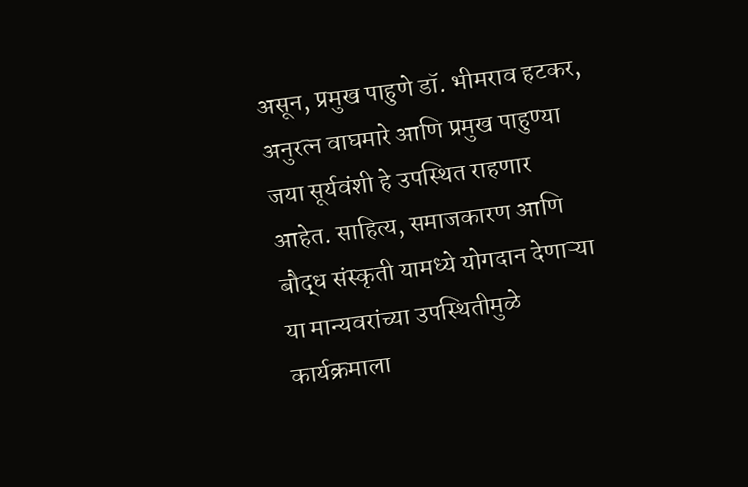असून, प्रमुख पाहुणे डॉ. भीमराव हटकर, अनुरत्न वाघमारे आणि प्रमुख पाहुण्या जया सूर्यवंशी हे उपस्थित राहणार आहेत. साहित्य, समाजकारण आणि बौद्ध संस्कृती यामध्ये योगदान देणाऱ्या या मान्यवरांच्या उपस्थितीमुळे कार्यक्रमाला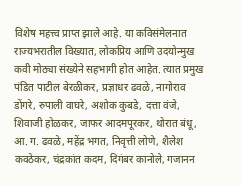विशेष महत्त्व प्राप्त झाले आहे. या कविसंमेलनात राज्यभरातील विख्यात, लोकप्रिय आणि उदयोन्मुख कवी मोठ्या संख्येने सहभागी होत आहेत. त्यात प्रमुख पंडित पाटील बेरळीकर, प्रज्ञाधर ढवळे, नागोराव डोंगरे, रुपाली वाघरे, अशोक कुबडे, दत्ता वंजे, शिवाजी होळकर, जाफर आदमपूरकर, थोरात बंधू, आ. ग. ढवळे, महेंद्र भगत, निवृत्ती लोणे, शैलेश कवठेकर, चंद्रकांत कदम, दिगंबर कानोले, गजानन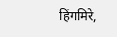हिंगमिरे,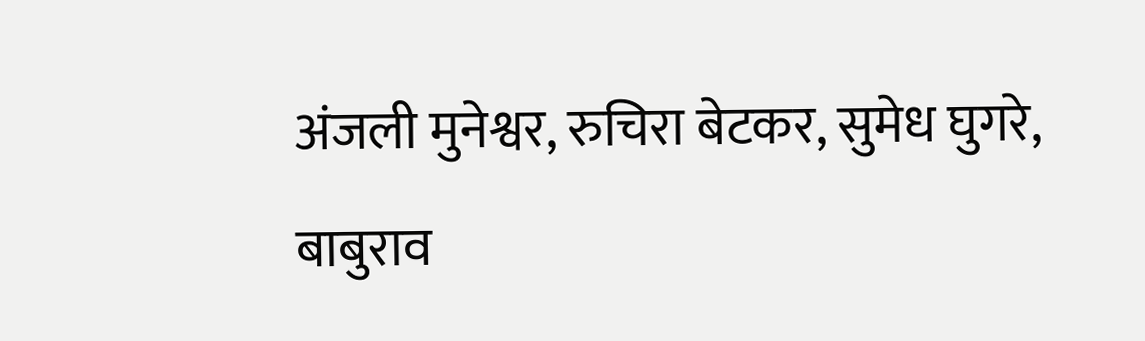अंजली मुनेश्वर, रुचिरा बेटकर, सुमेध घुगरे, बाबुराव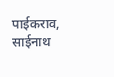पाईकराव, साईनाथ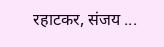रहाटकर, संजय ...